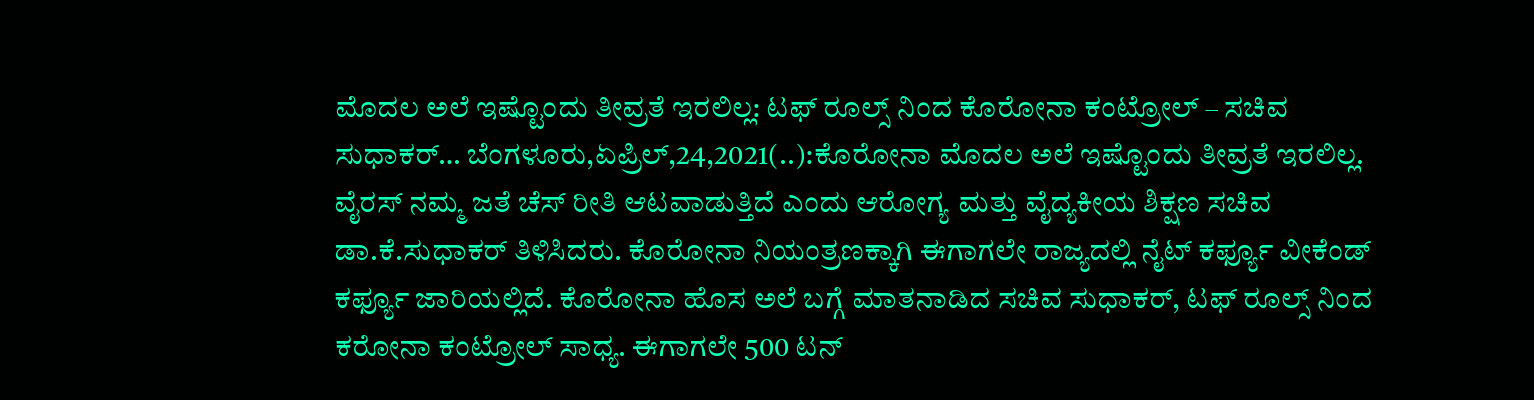ಮೊದಲ ಅಲೆ ಇಷ್ಟೊಂದು ತೀವ್ರತೆ ಇರಲಿಲ್ಲ: ಟಫ್ ರೂಲ್ಸ್ ನಿಂದ ಕೊರೋನಾ ಕಂಟ್ರೋಲ್ – ಸಚಿವ ಸುಧಾಕರ್… ಬೆಂಗಳೂರು,ಏಪ್ರಿಲ್,24,2021(..):ಕೊರೋನಾ ಮೊದಲ ಅಲೆ ಇಷ್ಟೊಂದು ತೀವ್ರತೆ ಇರಲಿಲ್ಲ. ವೈರಸ್ ನಮ್ಮ ಜತೆ ಚೆಸ್ ರೀತಿ ಆಟವಾಡುತ್ತಿದೆ ಎಂದು ಆರೋಗ್ಯ ಮತ್ತು ವೈದ್ಯಕೀಯ ಶಿಕ್ಷಣ ಸಚಿವ ಡಾ.ಕೆ.ಸುಧಾಕರ್ ತಿಳಿಸಿದರು. ಕೊರೋನಾ ನಿಯಂತ್ರಣಕ್ಕಾಗಿ ಈಗಾಗಲೇ ರಾಜ್ಯದಲ್ಲಿ ನೈಟ್ ಕರ್ಫ್ಯೂ ವೀಕೆಂಡ್ ಕರ್ಫ್ಯೂ ಜಾರಿಯಲ್ಲಿದೆ. ಕೊರೋನಾ ಹೊಸ ಅಲೆ ಬಗ್ಗೆ ಮಾತನಾಡಿದ ಸಚಿವ ಸುಧಾಕರ್, ಟಫ್ ರೂಲ್ಸ್ ನಿಂದ ಕರೋನಾ ಕಂಟ್ರೋಲ್ ಸಾಧ್ಯ. ಈಗಾಗಲೇ 500 ಟನ್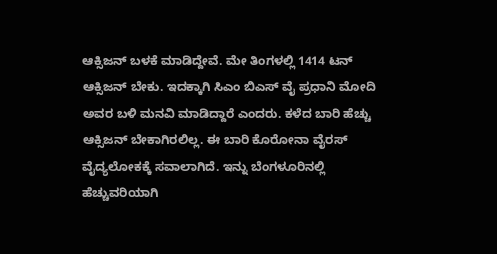ಆಕ್ಸಿಜನ್ ಬಳಕೆ ಮಾಡಿದ್ದೇವೆ. ಮೇ ತಿಂಗಳಲ್ಲಿ 1414 ಟನ್ ಆಕ್ಸಿಜನ್ ಬೇಕು. ಇದಕ್ಕಾಗಿ ಸಿಎಂ ಬಿಎಸ್ ವೈ ಪ್ರಧಾನಿ ಮೋದಿ ಅವರ ಬಳಿ ಮನವಿ ಮಾಡಿದ್ದಾರೆ ಎಂದರು. ಕಳೆದ ಬಾರಿ ಹೆಚ್ಚು ಆಕ್ಸಿಜನ್ ಬೇಕಾಗಿರಲಿಲ್ಲ. ಈ ಬಾರಿ ಕೊರೋನಾ ವೈರಸ್ ವೈದ್ಯಲೋಕಕ್ಕೆ ಸವಾಲಾಗಿದೆ. ಇನ್ನು ಬೆಂಗಳೂರಿನಲ್ಲಿ ಹೆಚ್ಚುವರಿಯಾಗಿ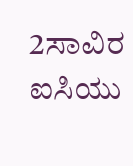2ಸಾವಿರ ಐಸಿಯು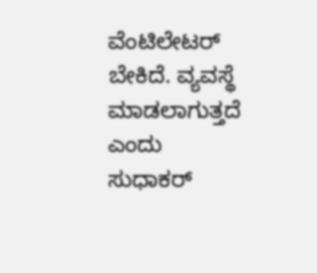ವೆಂಟಿಲೇಟರ್ ಬೇಕಿದೆ. ವ್ಯವಸ್ಥೆ ಮಾಡಲಾಗುತ್ತದೆ ಎಂದು ಸುಧಾಕರ್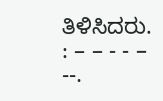ತಿಳಿಸಿದರು. : – – - - – --.